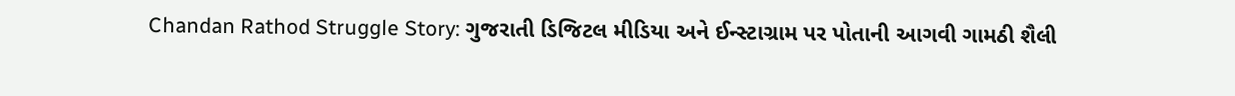Chandan Rathod Struggle Story: ગુજરાતી ડિજિટલ મીડિયા અને ઈન્સ્ટાગ્રામ પર પોતાની આગવી ગામઠી શૈલી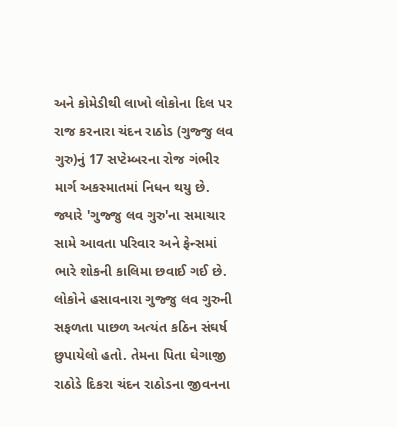અને કોમેડીથી લાખો લોકોના દિલ પર રાજ કરનારા ચંદન રાઠોડ (ગુજ્જુ લવ ગુરુ)નું 17 સપ્ટેમ્બરના રોજ ગંભીર માર્ગ અકસ્માતમાં નિધન થયુ છે. જ્યારે 'ગુજ્જુ લવ ગુરુ'ના સમાચાર સામે આવતા પરિવાર અને ફેન્સમાં ભારે શોકની કાલિમા છવાઈ ગઈ છે. લોકોને હસાવનારા ગુજ્જુ લવ ગુરુની સફળતા પાછળ અત્યંત કઠિન સંઘર્ષ છુપાયેલો હતો. તેમના પિતા ઘેગાજી રાઠોડે દિકરા ચંદન રાઠોડના જીવનના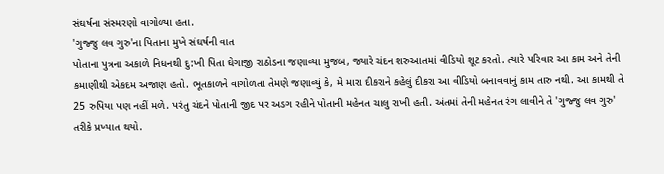સંઘર્ષના સંસ્મરણો વાગોળ્યા હતા.
'ગુજ્જુ લવ ગુરુ'ના પિતાના મુખે સંઘર્ષની વાત
પોતાના પુત્રના અકાળે નિધનથી દુ:ખી પિતા ઘેગાજી રાઠોડના જણાવ્યા મુજબ, જ્યારે ચંદન શરુઆતમાં વીડિયો શૂટ કરતો. ત્યારે પરિવાર આ કામ અને તેની કમાણીથી એકદમ અજાણ હતો. ભૂતકાળને વાગોળતા તેમણે જણાવ્યું કે, મે મારા દીકરાને કહેલું દીકરા આ વીડિયો બનાવવાનું કામ તારુ નથી. આ કામથી તે 25 રુપિયા પણ નહીં મળે. પરંતુ ચંદને પોતાની જીદ પર અડગ રહીને પોતાની મહેનત ચાલુ રાખી હતી. અંતમાં તેની મહેનત રંગ લાવીને તે 'ગુજ્જુ લવ ગુરુ' તરીકે પ્રખ્યાત થયો.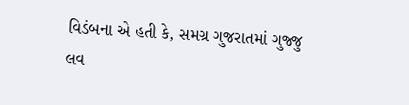વિડંબના એ હતી કે, સમગ્ર ગુજરાતમાં ગુજ્જુ લવ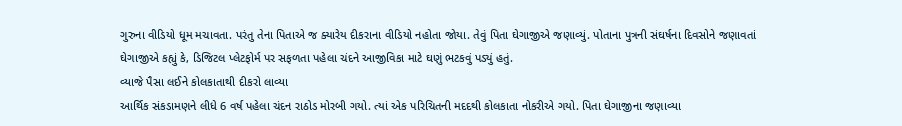ગુરુના વીડિયો ધૂમ મચાવતા. પરંતુ તેના પિતાએ જ ક્યારેય દીકરાના વીડિયો નહોતા જોયા. તેવું પિતા ઘેગાજીએ જણાવ્યું. પોતાના પુત્રની સંઘર્ષના દિવસોને જણાવતાં ઘેગાજીએ કહ્યું કે, ડિજિટલ પ્લેટફોર્મ પર સફળતા પહેલા ચંદને આજીવિકા માટે ઘણું ભટકવું પડ્યું હતું.
વ્યાજે પૈસા લઈને કોલકાતાથી દીકરો લાવ્યા
આર્થિક સંકડામણને લીધે 6 વર્ષ પહેલા ચંદન રાઠોડ મોરબી ગયો. ત્યાં એક પરિચિતની મદદથી કોલકાતા નોકરીએ ગયો. પિતા ઘેગાજીના જણાવ્યા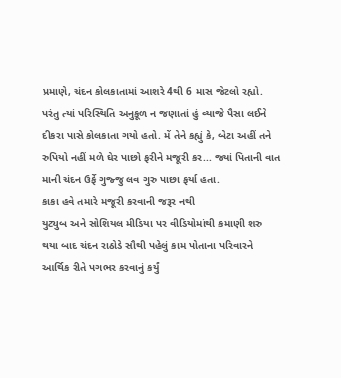પ્રમાણે, ચંદન કોલકાતામાં આશરે 4થી 6 માસ જેટલો રહ્યો. પરંતુ ત્યાં પરિસ્થિતિ અનુકૂળ ન જણાતાં હું વ્યાજે પૈસા લઈને દીકરા પાસે કોલકાતા ગયો હતો. મેં તેને કહ્યું કે, બેટા અહીં તને રુપિયો નહીં મળે ઘેર પાછો ફરીને મજૂરી કર... જ્યાં પિતાની વાત માની ચંદન ઉર્ફે ગુજ્જુ લવ ગુરુ પાછા ફર્યા હતા.
કાકા હવે તમારે મજૂરી કરવાની જરૂર નથી
યુટ્યુબ અને સોશિયલ મીડિયા પર વીડિયોમાંથી કમાણી શરુ થયા બાદ ચંદન રાઠોડે સૌથી પહેલું કામ પોતાના પરિવારને આર્થિક રીતે પગભર કરવાનું કર્યું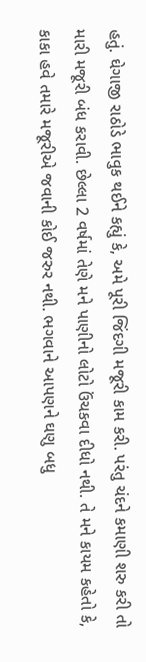હતું. ઘેગાજી રાઠોડે ભાવુક થઈને કહ્યું કે, અમે પૂરી જિંદગી મજૂરી કામ કરી. પરંતુ ચંદને કમાણી શરુ કરી તો મારી મજૂરી બંધ કરાવી. છેલ્લા 2 વર્ષમાં તેણે મને પાણીનો લોટો ઉંચકવા દીધો નથી. તે મને કાયમ કહેતો કે, કાકા હવે તમારે મજૂરીએ જવાની કોઈ જરુર નથી. ભગવાને આપણને ઘણુ બધુ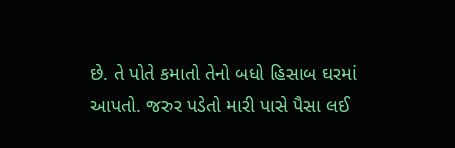છે. તે પોતે કમાતો તેનો બધો હિસાબ ઘરમાં આપતો. જરુર પડેતો મારી પાસે પૈસા લઈ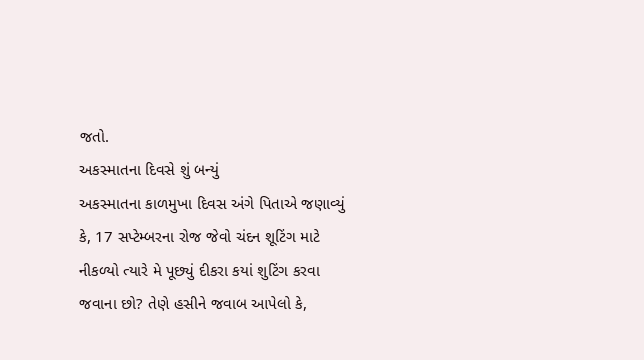જતો.
અકસ્માતના દિવસે શું બન્યું
અકસ્માતના કાળમુખા દિવસ અંગે પિતાએ જણાવ્યું કે, 17 સપ્ટેમ્બરના રોજ જેવો ચંદન શૂટિંગ માટે નીકળ્યો ત્યારે મે પૂછ્યું દીકરા કયાં શુટિંગ કરવા જવાના છો? તેણે હસીને જવાબ આપેલો કે,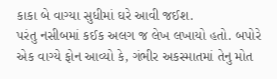કાકા બે વાગ્યા સુધીમાં ઘરે આવી જઈશ.
પરંતુ નસીબમાં કઈક અલગ જ લેખ લખાયો હતો. બપોરે એક વાગ્યે ફોન આવ્યો કે, ગંભીર અકસ્માતમાં તેનુ મોત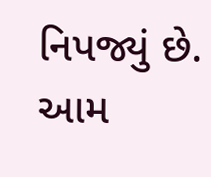નિપજ્યું છે. આમ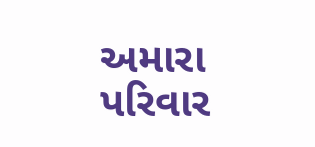અમારા પરિવાર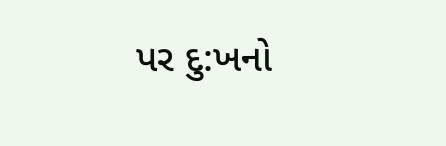પર દુ:ખનો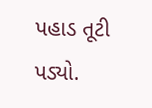પહાડ તૂટી પડ્યો.